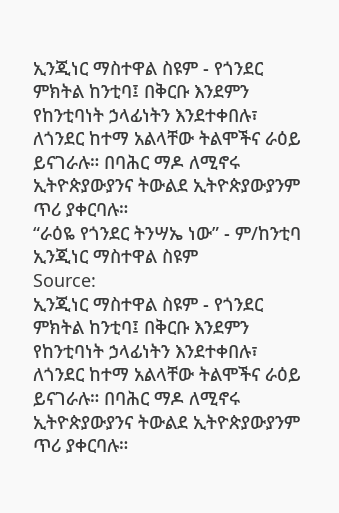ኢንጂነር ማስተዋል ስዩም - የጎንደር ምክትል ከንቲባ፤ በቅርቡ እንደምን የከንቲባነት ኃላፊነትን እንደተቀበሉ፣ ለጎንደር ከተማ አልላቸው ትልሞችና ራዕይ ይናገራሉ። በባሕር ማዶ ለሚኖሩ ኢትዮጵያውያንና ትውልደ ኢትዮጵያውያንም ጥሪ ያቀርባሉ።
“ራዕዬ የጎንደር ትንሣኤ ነው” - ም/ከንቲባ ኢንጂነር ማስተዋል ስዩም
Source:
ኢንጂነር ማስተዋል ስዩም - የጎንደር ምክትል ከንቲባ፤ በቅርቡ እንደምን የከንቲባነት ኃላፊነትን እንደተቀበሉ፣ ለጎንደር ከተማ አልላቸው ትልሞችና ራዕይ ይናገራሉ። በባሕር ማዶ ለሚኖሩ ኢትዮጵያውያንና ትውልደ ኢትዮጵያውያንም ጥሪ ያቀርባሉ።